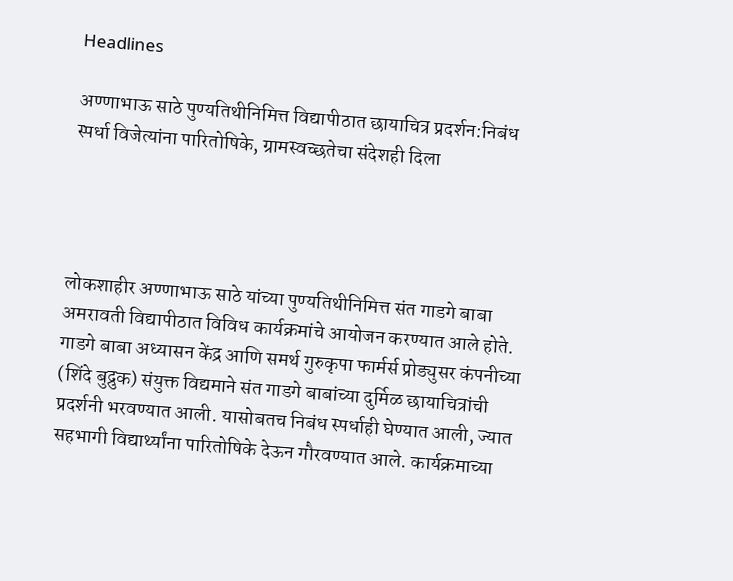Headlines

अण्णाभाऊ साठे पुण्यतिथीनिमित्त विद्यापीठात छायाचित्र प्रदर्शन:निबंध स्पर्धा विजेत्यांना पारितोषिके, ग्रामस्वच्छतेचा संदेशही दिला




लोकशाहीर अण्णाभाऊ साठे यांच्या पुण्यतिथीनिमित्त संत गाडगे बाबा अमरावती विद्यापीठात विविध कार्यक्रमांचे आयोजन करण्यात आले होते. गाडगे बाबा अध्यासन केंद्र आणि समर्थ गुरुकृपा फार्मर्स प्रोड्युसर कंपनीच्या (शिंदे बुद्रुक) संयुक्त विद्यमाने संत गाडगे बाबांच्या दुर्मिळ छायाचित्रांची प्रदर्शनी भरवण्यात आली. यासोबतच निबंध स्पर्धाही घेण्यात आली, ज्यात सहभागी विद्यार्थ्यांना पारितोषिके देऊन गौरवण्यात आले. कार्यक्रमाच्या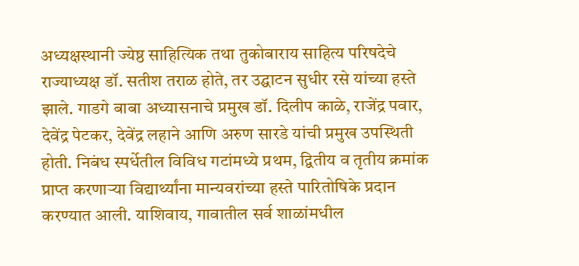अध्यक्षस्थानी ज्येष्ठ साहित्यिक तथा तुकोबाराय साहित्य परिषदेचे राज्याध्यक्ष डॉ. सतीश तराळ होते, तर उद्घाटन सुधीर रसे यांच्या हस्ते झाले. गाडगे बाबा अध्यासनाचे प्रमुख डॉ. दिलीप काळे, राजेंद्र पवार, देवेंद्र पेटकर, देवेंद्र लहाने आणि अरुण सारडे यांची प्रमुख उपस्थिती होती. निबंध स्पर्धेतील विविध गटांमध्ये प्रथम, द्वितीय व तृतीय क्रमांक प्राप्त करणाऱ्या विद्यार्थ्यांना मान्यवरांच्या हस्ते पारितोषिके प्रदान करण्यात आली. याशिवाय, गावातील सर्व शाळांमधील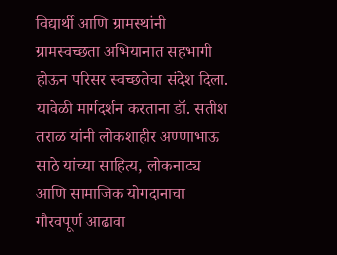विद्यार्थी आणि ग्रामस्थांनी ग्रामस्वच्छता अभियानात सहभागी होऊन परिसर स्वच्छतेचा संदेश दिला. यावेळी मार्गदर्शन करताना डॉ. सतीश तराळ यांनी लोकशाहीर अण्णाभाऊ साठे यांच्या साहित्य, लोकनाट्य आणि सामाजिक योगदानाचा गौरवपूर्ण आढावा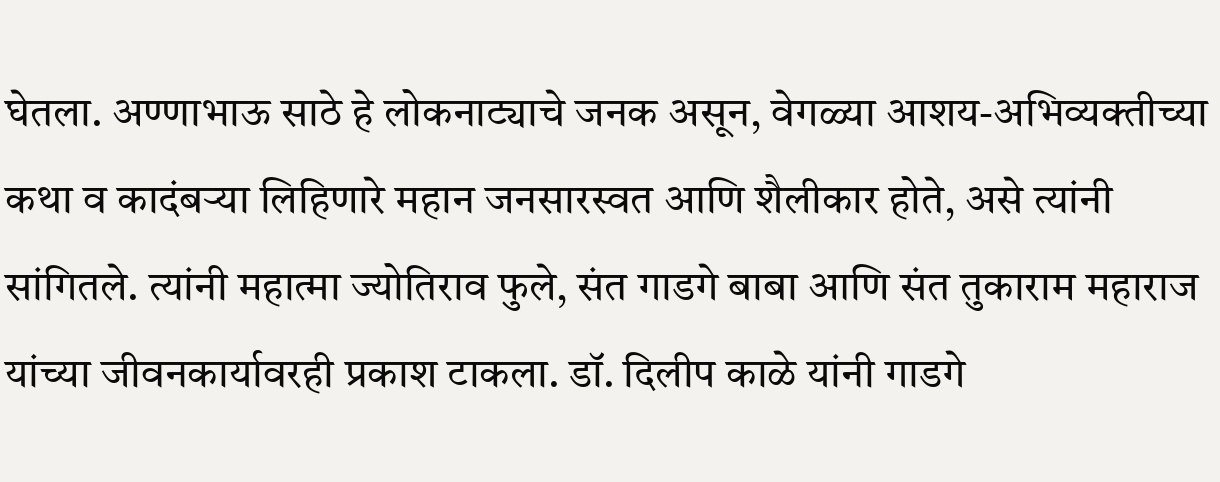घेतला. अण्णाभाऊ साठे हे लोकनाट्याचे जनक असून, वेगळ्या आशय-अभिव्यक्तीच्या कथा व कादंबऱ्या लिहिणारे महान जनसारस्वत आणि शैलीकार होते, असे त्यांनी सांगितले. त्यांनी महात्मा ज्योतिराव फुले, संत गाडगे बाबा आणि संत तुकाराम महाराज यांच्या जीवनकार्यावरही प्रकाश टाकला. डॉ. दिलीप काळे यांनी गाडगे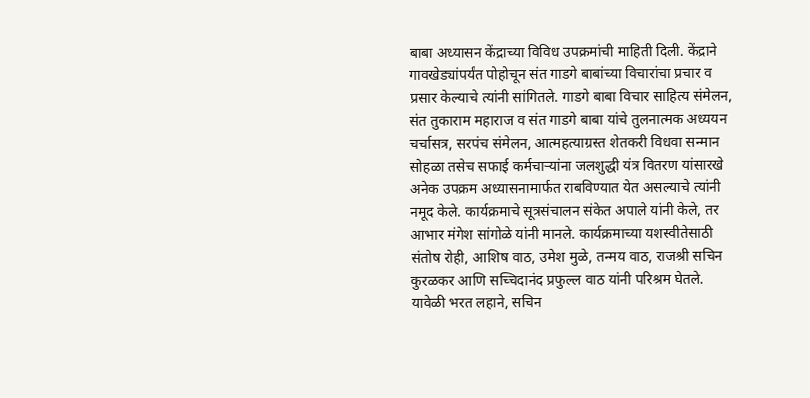बाबा अध्यासन केंद्राच्या विविध उपक्रमांची माहिती दिली. केंद्राने गावखेड्यांपर्यंत पोहोचून संत गाडगे बाबांच्या विचारांचा प्रचार व प्रसार केल्याचे त्यांनी सांगितले. गाडगे बाबा विचार साहित्य संमेलन, संत तुकाराम महाराज व संत गाडगे बाबा यांचे तुलनात्मक अध्ययन चर्चासत्र, सरपंच संमेलन, आत्महत्याग्रस्त शेतकरी विधवा सन्मान सोहळा तसेच सफाई कर्मचाऱ्यांना जलशुद्धी यंत्र वितरण यांसारखे अनेक उपक्रम अध्यासनामार्फत राबविण्यात येत असल्याचे त्यांनी नमूद केले. कार्यक्रमाचे सूत्रसंचालन संकेत अपाले यांनी केले, तर आभार मंगेश सांगोळे यांनी मानले. कार्यक्रमाच्या यशस्वीतेसाठी संतोष रोही, आशिष वाठ, उमेश मुळे, तन्मय वाठ, राजश्री सचिन कुरळकर आणि सच्चिदानंद प्रफुल्ल वाठ यांनी परिश्रम घेतले. यावेळी भरत लहाने, सचिन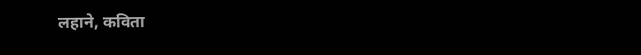लहाने, कविता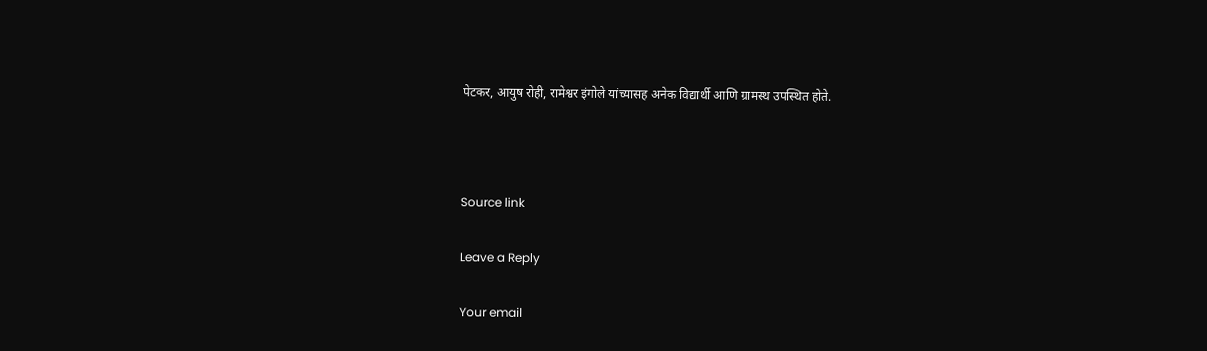पेटकर, आयुष रोही, रामेश्वर इंगोले यांच्यासह अनेक विद्यार्थी आणि ग्रामस्थ उपस्थित होते.



Source link

Leave a Reply

Your email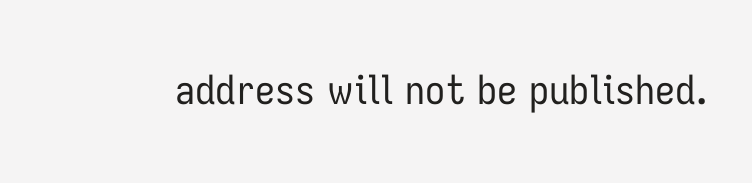address will not be published.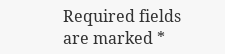Required fields are marked *